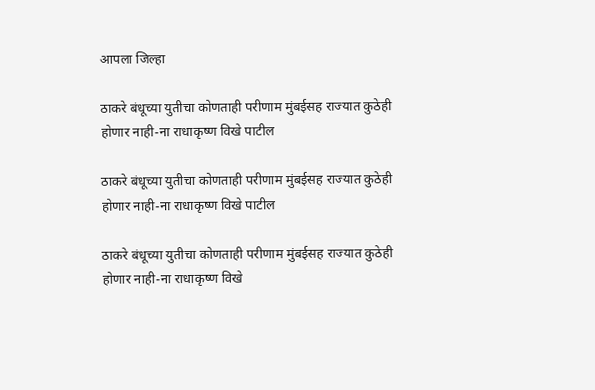आपला जिल्हा

ठाकरे बंधूच्या युतीचा कोणताही परीणाम मुंबईसह राज्यात कुठेही होणार नाही-ना राधाकृष्ण विखे पाटील

ठाकरे बंधूच्या युतीचा कोणताही परीणाम मुंबईसह राज्यात कुठेही होणार नाही-ना राधाकृष्ण विखे पाटील

ठाकरे बंधूच्या युतीचा कोणताही परीणाम मुंबईसह राज्यात कुठेही होणार नाही-ना राधाकृष्ण विखे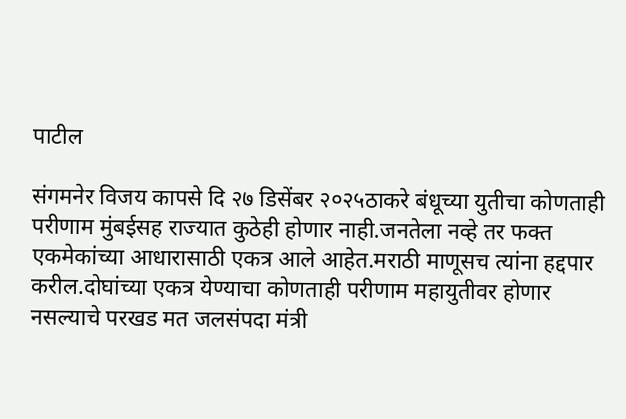पाटील

संगमनेर विजय कापसे दि २७ डिसेंबर २०२५ठाकरे बंधूच्या युतीचा कोणताही परीणाम मुंबईसह राज्यात कुठेही होणार नाही.जनतेला नव्हे तर फक्त एकमेकांच्या आधारासाठी एकत्र आले आहेत.मराठी माणूसच त्यांना हद्दपार करील.दोघांच्या एकत्र येण्याचा कोणताही परीणाम महायुतीवर होणार नसल्याचे परखड मत जलसंपदा मंत्री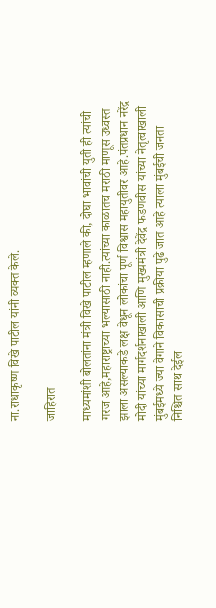ना.राधाकृष्ण विखे पाटील यांनी व्यक्त केले.

जाहिरात

माध्यमांशी बोलतांना मंत्री विखे पाटील म्हणाले की, दोघा भावांची युती ही त्यांची गरज आहे,महाराष्ट्राच्या भल्यासाठी नाही.त्यांच्या काळातच मराठी माणूस उध्वस्त झाला असल्याकडे लक्ष वेधून लोकांचा पूर्ण विश्वास महायुतीवर आहे.पंतप्रधान नरेंद्र मोदी यांच्या मार्गदर्शनाखाली आणि मुख्यमंत्री देवेंद्र फडणवीस यांच्या नेतृत्वाखाली मुंबईमध्ये ज्या वेगाने विकासाची प्रक्रीया पुढे जात आहे त्याला मुंबईची जनता निश्चित साथ देईल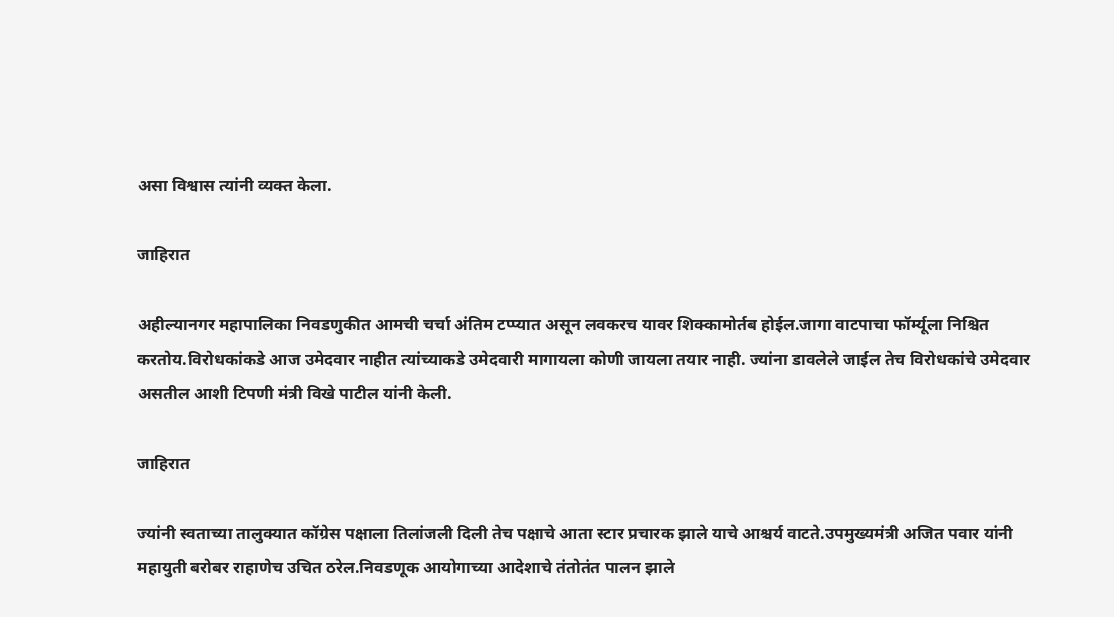असा विश्वास त्यांनी व्यक्त केला.

जाहिरात

अहील्यानगर महापालिका निवडणुकीत आमची चर्चा अंतिम टप्प्यात असून लवकरच यावर शिक्कामोर्तब होईल.जागा वाटपाचा फॉर्म्यूला निश्चित करतोय.विरोधकांकडे आज उमेदवार नाहीत त्यांच्याकडे उमेदवारी मागायला कोणी जायला तयार नाही. ज्यांना डावलेले जाईल तेच विरोधकांचे उमेदवार असतील आशी टिपणी मंत्री विखे पाटील यांनी केली.

जाहिरात

ज्यांनी स्वताच्या तालुक्यात कॉग्रेस पक्षाला तिलांजली दिली तेच पक्षाचे आता स्टार प्रचारक झाले याचे आश्चर्य वाटते.उपमुख्यमंत्री अजित पवार यांनी महायुती बरोबर राहाणेच उचित ठरेल.निवडणूक आयोगाच्या आदेशाचे तंतोतंत पालन झाले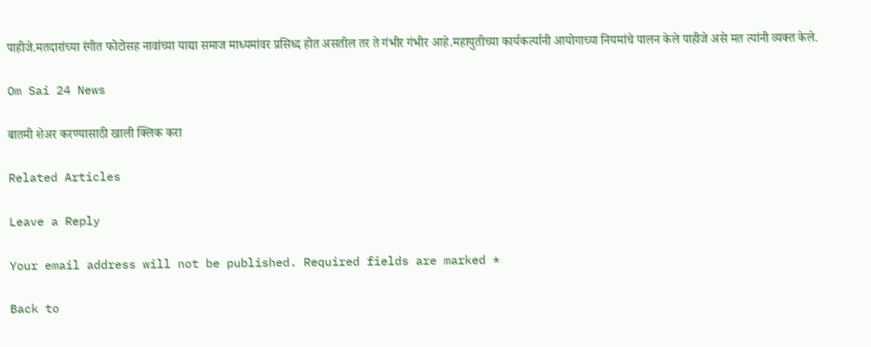पाहीजे.मतदारांच्या रंगीत फोटोसह नावांच्या याद्या समाज माध्यमांवर प्रसिध्द होत असतील तर ते गंभीर गंभीर आहे.महायुतीच्या कार्यकर्त्यानी आयोगाच्या नियमांचे पालन केले पाहीजे असे मत त्यांनी व्यक्त केले.

Om Sai 24 News

बातमी शेअर करण्यासाठी खाली क्लिक करा

Related Articles

Leave a Reply

Your email address will not be published. Required fields are marked *

Back to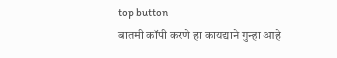top button
बातमी कॉपी करणे हा कायद्याने गुन्हा आहे